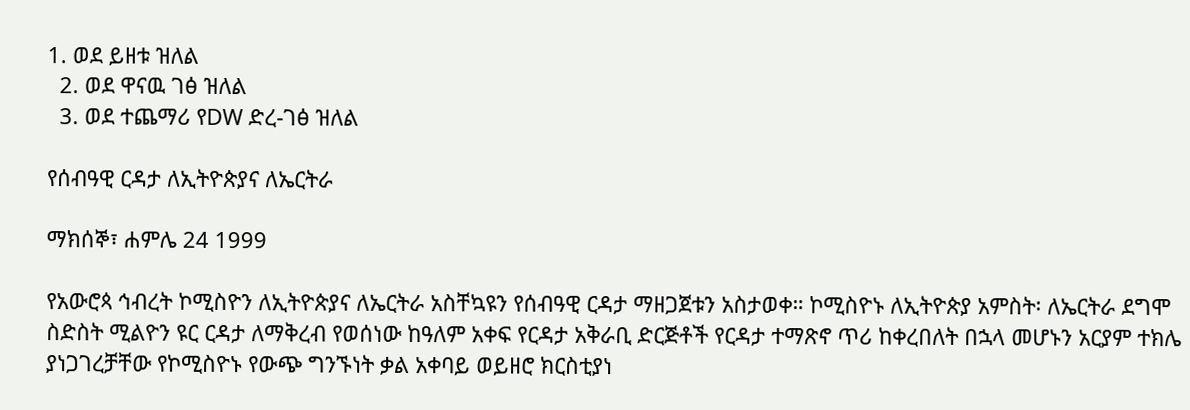1. ወደ ይዘቱ ዝለል
  2. ወደ ዋናዉ ገፅ ዝለል
  3. ወደ ተጨማሪ የDW ድረ-ገፅ ዝለል

የሰብዓዊ ርዳታ ለኢትዮጵያና ለኤርትራ

ማክሰኞ፣ ሐምሌ 24 1999

የአውሮጳ ኅብረት ኮሚስዮን ለኢትዮጵያና ለኤርትራ አስቸኳዩን የሰብዓዊ ርዳታ ማዘጋጀቱን አስታወቀ። ኮሚስዮኑ ለኢትዮጵያ አምስት፡ ለኤርትራ ደግሞ ስድስት ሚልዮን ዩር ርዳታ ለማቅረብ የወሰነው ከዓለም አቀፍ የርዳታ አቅራቢ ድርጅቶች የርዳታ ተማጽኖ ጥሪ ከቀረበለት በኋላ መሆኑን አርያም ተክሌ ያነጋገረቻቸው የኮሚስዮኑ የውጭ ግንኙነት ቃል አቀባይ ወይዘሮ ክርስቲያነ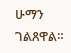ሁማን ገልጸዋል።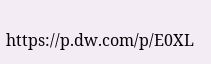https://p.dw.com/p/E0XL